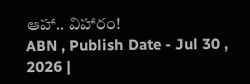ఆహా.. విహారం!
ABN , Publish Date - Jul 30 , 2026 |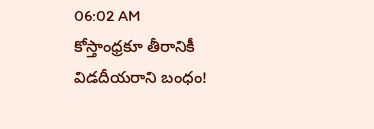06:02 AM
కోస్తాంధ్రకూ తీరానికీ విడదీయరాని బంధం!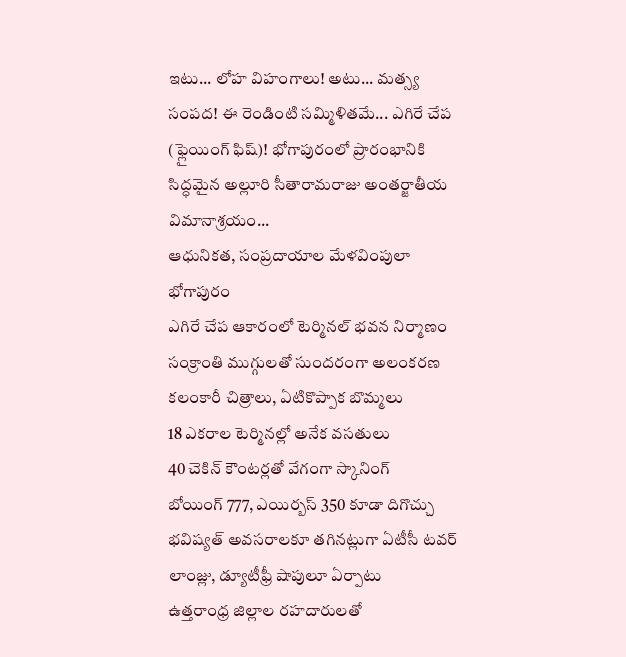ఇటు... లోహ విహంగాలు! అటు... మత్స్య సంపద! ఈ రెండింటి సమ్మిళితమే... ఎగిరే చేప (ఫ్లైయింగ్ ఫిష్)! భోగాపురంలో ప్రారంభానికి సిద్ధమైన అల్లూరి సీతారామరాజు అంతర్జాతీయ విమానాశ్రయం...
ఆధునికత, సంప్రదాయాల మేళవింపులా భోగాపురం
ఎగిరే చేప ఆకారంలో టెర్మినల్ భవన నిర్మాణం
సంక్రాంతి ముగ్గులతో సుందరంగా అలంకరణ
కలంకారీ చిత్రాలు, ఏటికొప్పాక బొమ్మలు
18 ఎకరాల టెర్మినల్లో అనేక వసతులు
40 చెకిన్ కౌంటర్లతో వేగంగా స్కానింగ్
బోయింగ్ 777, ఎయిర్బస్ 350 కూడా దిగొచ్చు
భవిష్యత్ అవసరాలకూ తగినట్లుగా ఏటీసీ టవర్
లాంజ్లు, డ్యూటీఫ్రీ షాపులూ ఏర్పాటు
ఉత్తరాంధ్ర జిల్లాల రహదారులతో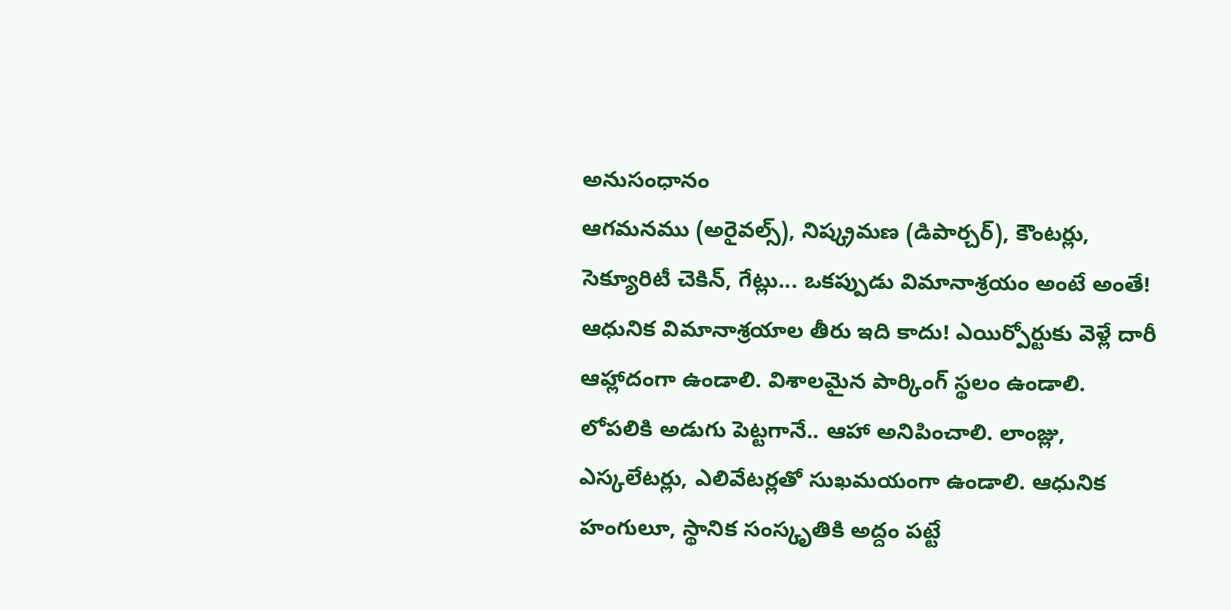అనుసంధానం
ఆగమనము (అరైవల్స్), నిష్క్రమణ (డిపార్చర్), కౌంటర్లు, సెక్యూరిటీ చెకిన్, గేట్లు... ఒకప్పుడు విమానాశ్రయం అంటే అంతే! ఆధునిక విమానాశ్రయాల తీరు ఇది కాదు! ఎయిర్పోర్టుకు వెళ్లే దారీ ఆహ్లాదంగా ఉండాలి. విశాలమైన పార్కింగ్ స్థలం ఉండాలి. లోపలికి అడుగు పెట్టగానే.. ఆహా అనిపించాలి. లాంజ్లు, ఎస్కలేటర్లు, ఎలివేటర్లతో సుఖమయంగా ఉండాలి. ఆధునిక హంగులూ, స్థానిక సంస్కృతికి అద్దం పట్టే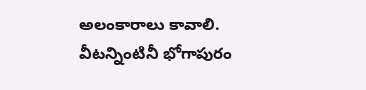అలంకారాలు కావాలి. వీటన్నింటినీ భోగాపురం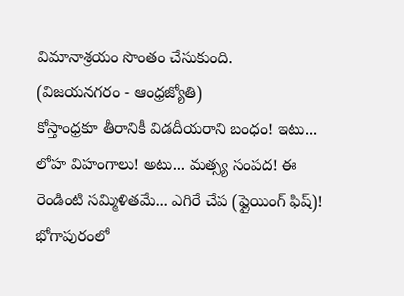విమానాశ్రయం సొంతం చేసుకుంది.
(విజయనగరం - ఆంధ్రజ్యోతి)
కోస్తాంధ్రకూ తీరానికీ విడదీయరాని బంధం! ఇటు... లోహ విహంగాలు! అటు... మత్స్య సంపద! ఈ రెండింటి సమ్మిళితమే... ఎగిరే చేప (ఫ్లైయింగ్ ఫిష్)! భోగాపురంలో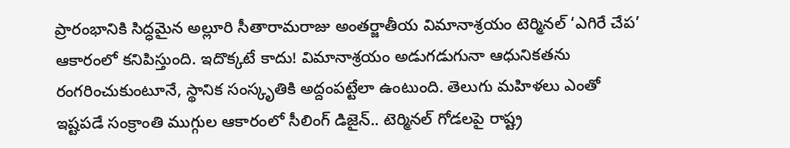ప్రారంభానికి సిద్ధమైన అల్లూరి సీతారామరాజు అంతర్జాతీయ విమానాశ్రయం టెర్మినల్ ‘ఎగిరే చేప’ ఆకారంలో కనిపిస్తుంది. ఇదొక్కటే కాదు! విమానాశ్రయం అడుగడుగునా ఆధునికతను రంగరించుకుంటూనే, స్థానిక సంస్కృతికి అద్దంపట్టేలా ఉంటుంది. తెలుగు మహిళలు ఎంతో ఇష్టపడే సంక్రాంతి ముగ్గుల ఆకారంలో సీలింగ్ డిజైన్.. టెర్మినల్ గోడలపై రాష్ట్ర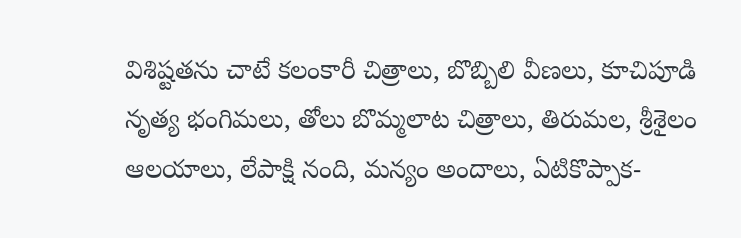విశిష్టతను చాటే కలంకారీ చిత్రాలు, బొబ్బిలి వీణలు, కూచిపూడి నృత్య భంగిమలు, తోలు బొమ్మలాట చిత్రాలు, తిరుమల, శ్రీశైలం ఆలయాలు, లేపాక్షి నంది, మన్యం అందాలు, ఏటికొప్పాక-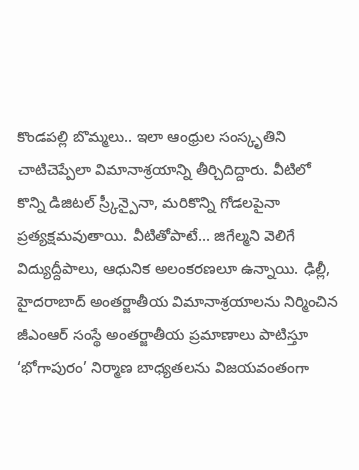కొండపల్లి బొమ్మలు.. ఇలా ఆంధ్రుల సంస్కృతిని చాటిచెప్పేలా విమానాశ్రయాన్ని తీర్చిదిద్దారు. వీటిలో కొన్ని డిజిటల్ స్ర్కీన్పైనా, మరికొన్ని గోడలపైనా ప్రత్యక్షమవుతాయి. వీటితోపాటే... జిగేల్మని వెలిగే విద్యుద్దీపాలు, ఆధునిక అలంకరణలూ ఉన్నాయి. ఢిల్లీ, హైదరాబాద్ అంతర్జాతీయ విమానాశ్రయాలను నిర్మించిన జీఎంఆర్ సంస్థే అంతర్జాతీయ ప్రమాణాలు పాటిస్తూ ‘భోగాపురం’ నిర్మాణ బాధ్యతలను విజయవంతంగా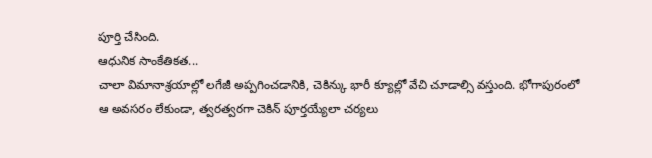పూర్తి చేసింది.
ఆధునిక సాంకేతికత...
చాలా విమానాశ్రయాల్లో లగేజీ అప్పగించడానికి, చెకిన్కు భారీ క్యూల్లో వేచి చూడాల్సి వస్తుంది. భోగాపురంలో ఆ అవసరం లేకుండా, త్వరత్వరగా చెకిన్ పూర్తయ్యేలా చర్యలు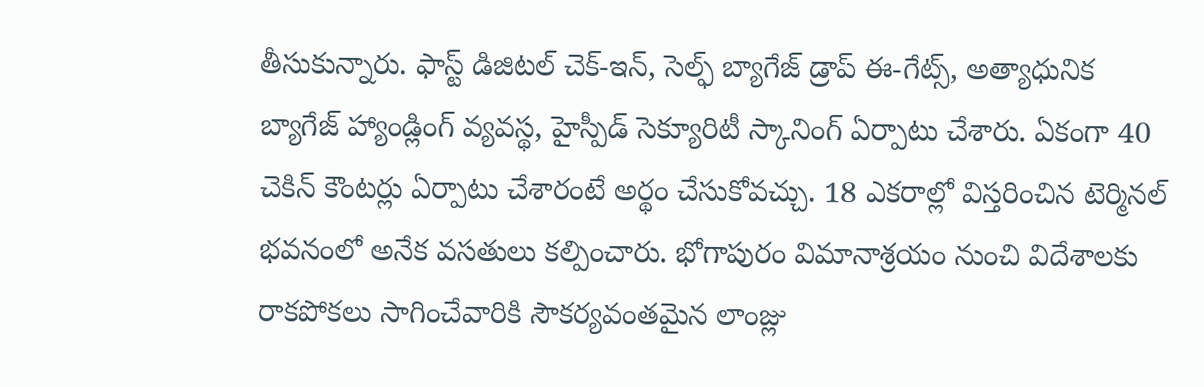తీసుకున్నారు. ఫాస్ట్ డిజిటల్ చెక్-ఇన్, సెల్ఫ్ బ్యాగేజ్ డ్రాప్ ఈ-గేట్స్, అత్యాధునిక బ్యాగేజ్ హ్యాండ్లింగ్ వ్యవస్థ, హైస్పీడ్ సెక్యూరిటీ స్కానింగ్ ఏర్పాటు చేశారు. ఏకంగా 40 చెకిన్ కౌంటర్లు ఏర్పాటు చేశారంటే అర్థం చేసుకోవచ్చు. 18 ఎకరాల్లో విస్తరించిన టెర్మినల్ భవనంలో అనేక వసతులు కల్పించారు. భోగాపురం విమానాశ్రయం నుంచి విదేశాలకు రాకపోకలు సాగించేవారికి సౌకర్యవంతమైన లాంజ్లు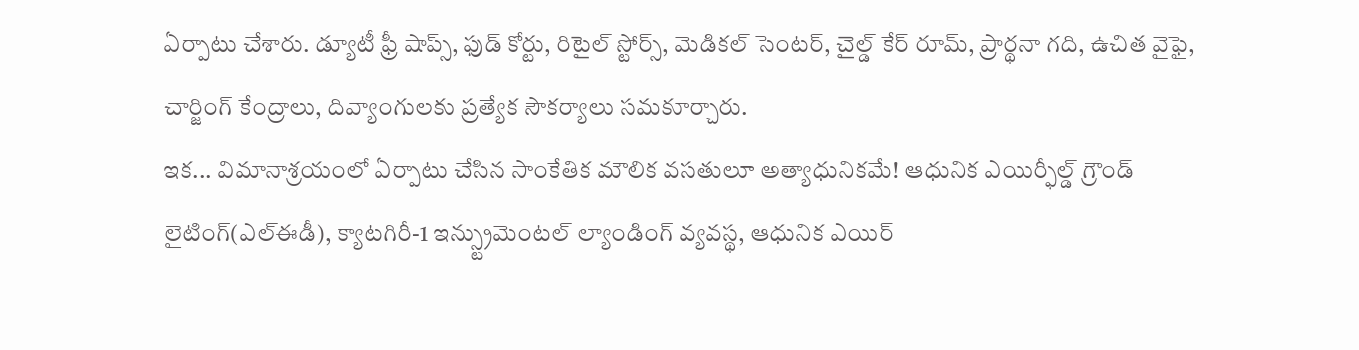ఏర్పాటు చేశారు. డ్యూటీ ఫ్రీ షాప్స్, ఫుడ్ కోర్టు, రిటైల్ స్టోర్స్, మెడికల్ సెంటర్, చైల్డ్ కేర్ రూమ్, ప్రార్థనా గది, ఉచిత వైఫై, చార్జింగ్ కేంద్రాలు, దివ్యాంగులకు ప్రత్యేక సౌకర్యాలు సమకూర్చారు.
ఇక... విమానాశ్రయంలో ఏర్పాటు చేసిన సాంకేతిక మౌలిక వసతులూ అత్యాధునికమే! ఆధునిక ఎయిర్ఫీల్డ్ గ్రౌండ్ లైటింగ్(ఎల్ఈడీ), క్యాటగిరీ-1 ఇన్స్ట్రుమెంటల్ ల్యాండింగ్ వ్యవస్థ, ఆధునిక ఎయిర్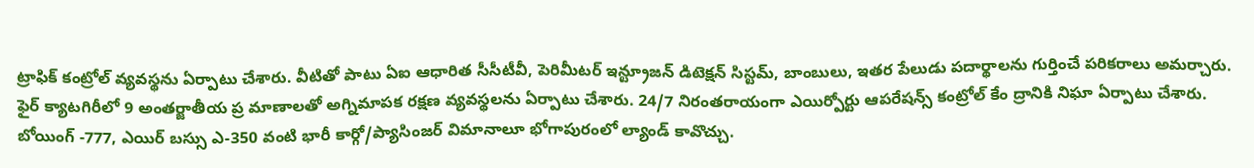ట్రాఫిక్ కంట్రోల్ వ్యవస్థను ఏర్పాటు చేశారు. వీటితో పాటు ఏఐ ఆధారిత సీసీటీవీ, పెరిమీటర్ ఇన్ట్రూజన్ డిటెక్షన్ సిస్టమ్, బాంబులు, ఇతర పేలుడు పదార్థాలను గుర్తించే పరికరాలు అమర్చారు. ఫైర్ క్యాటగిరీలో 9 అంతర్జాతీయ ప్ర మాణాలతో అగ్నిమాపక రక్షణ వ్యవస్థలను ఏర్పాటు చేశారు. 24/7 నిరంతరాయంగా ఎయిర్పోర్టు ఆపరేషన్స్ కంట్రోల్ కేం ద్రానికి నిఘా ఏర్పాటు చేశారు. బోయింగ్ -777, ఎయిర్ బస్సు ఎ-350 వంటి భారీ కార్గో/ప్యాసింజర్ విమానాలూ భోగాపురంలో ల్యాండ్ కావొచ్చు.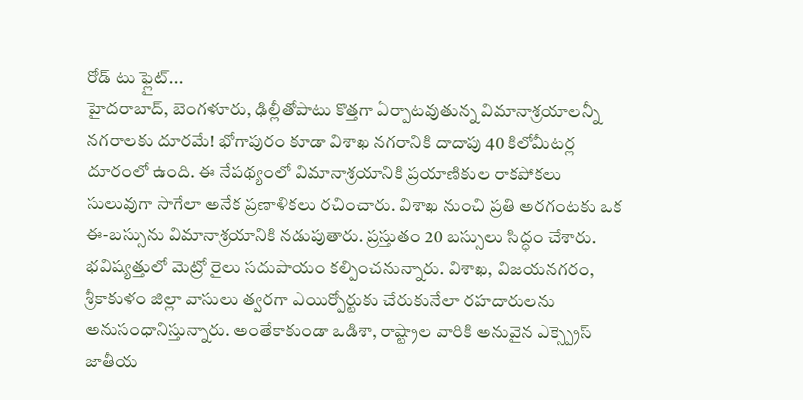రోడ్ టు ఫ్లైట్...
హైదరాబాద్, బెంగళూరు, ఢిల్లీతోపాటు కొత్తగా ఏర్పాటవుతున్న విమానాశ్రయాలన్నీ నగరాలకు దూరమే! భోగాపురం కూడా విశాఖ నగరానికి దాదాపు 40 కిలోమీటర్ల దూరంలో ఉంది. ఈ నేపథ్యంలో విమానాశ్రయానికి ప్రయాణికుల రాకపోకలు సులువుగా సాగేలా అనేక ప్రణాళికలు రచించారు. విశాఖ నుంచి ప్రతి అరగంటకు ఒక ఈ-బస్సును విమానాశ్రయానికి నడుపుతారు. ప్రస్తుతం 20 బస్సులు సిద్ధం చేశారు. భవిష్యత్తులో మెట్రో రైలు సదుపాయం కల్పించనున్నారు. విశాఖ, విజయనగరం, శ్రీకాకుళం జిల్లా వాసులు త్వరగా ఎయిర్పోర్టుకు చేరుకునేలా రహదారులను అనుసంధానిస్తున్నారు. అంతేకాకుండా ఒడిశా, రాష్ట్రాల వారికి అనువైన ఎక్స్ప్రెస్ జాతీయ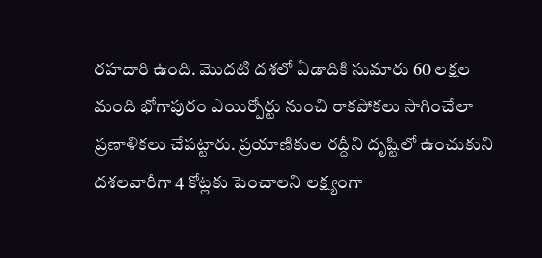రహదారి ఉంది. మొదటి దశలో ఏడాదికి సుమారు 60 లక్షల మంది భోగాపురం ఎయిర్పోర్టు నుంచి రాకపోకలు సాగించేలా ప్రణాళికలు చేపట్టారు. ప్రయాణికుల రద్దీని దృష్టిలో ఉంచుకుని దశలవారీగా 4 కోట్లకు పెంచాలని లక్ష్యంగా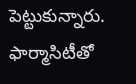పెట్టుకున్నారు.
ఫార్మాసిటీతో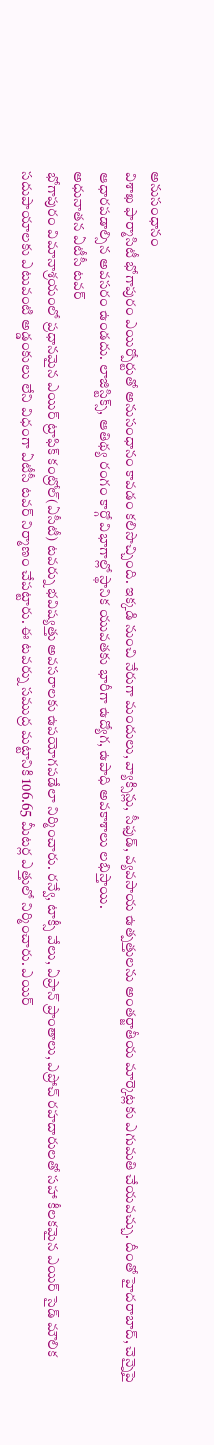అనుసంధానం
విశాఖ ఫార్మాసిటీ భోగాపురం ఎయిర్పోర్టుతో అనుసంధానం కావడం కలిసొచ్చింది. ఇక్కడి నుంచి నేరుగా మందులు, వ్యాక్సిన్లు, సీఫుడ్, వ్యవసాయ ఉత్పత్తులను అంతర్జాతీయ మార్కెట్లకు ఎగుమతి చేయవచ్చు. దీంతో హైదరాబాద్, చెన్నైపై ఆధారపడాల్సిన అవసరం ఉండదు. లాజిస్టిక్స్, ఆతిథ్య రంగం కార్గో విభాగాల్లో స్థానిక యువతకు భారీగా ఉద్యోగ, ఉపాధి అవకాశాలు లభిస్తాయి.
అధునాతన ఏటీసీ టవర్
భోగాపురం విమానాశ్రయంలో ప్రధానమైన ఎయిర్ ట్రాఫిక్ కంట్రోల్(ఏసీటీ) టవర్ను భవిష్యత్తు అవసరాలకు ఉపయోగపడేలా నిర్మించారు. రన్వే, టాక్సీ వేలు, ఏప్రాన్ ప్రాంతాలు, ఎప్రోచ్ రహదారులతో సహా కీలకమైన ఎయిర్ సైడ్ మౌలిక సదుపాయాలకు ఎటువంటి అడ్డంకులు లేని విధంగా ఏటీసీ టవర్ నిర్మాణం చేపట్టారు. ఈ టవర్ను సముద్ర మట్టానికి 106.65 మీటర్ల ఎత్తులో నిర్మించారు. ఎయిర్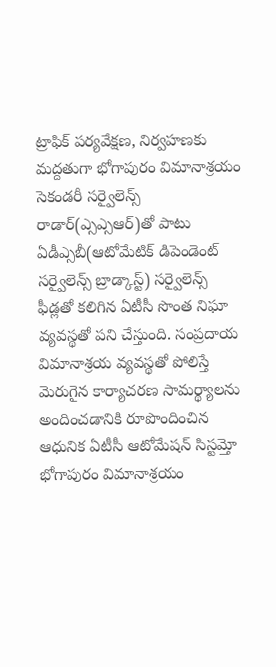ట్రాఫిక్ పర్యవేక్షణ, నిర్వహణకు మద్దతుగా భోగాపురం విమానాశ్రయం సెకండరీ సర్వైలెన్స్ రాడార్(ఎ్సఎ్సఆర్)తో పాటు ఏడీఎ్సబీ(ఆటోమేటిక్ డిపెండెంట్ సర్వైలెన్స్ బ్రాడ్కాస్ట్) సర్వైలెన్స్ ఫీడ్లతో కలిగిన ఏటీసీ సొంత నిఘా వ్యవస్థతో పని చేస్తుంది. సంప్రదాయ విమానాశ్రయ వ్యవస్థతో పోలిస్తే మెరుగైన కార్యాచరణ సామర్థ్యాలను అందించడానికి రూపొందించిన ఆధునిక ఏటీసీ ఆటోమేషన్ సిస్టమ్తో భోగాపురం విమానాశ్రయం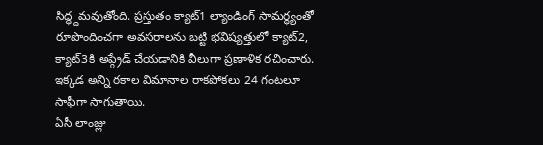సిద్ధ్దమవుతోంది. ప్రస్తుతం క్యాట్1 ల్యాండింగ్ సామర్థ్యంతో రూపొందించగా అవసరాలను బట్టి భవిష్యత్తులో క్యాట్2, క్యాట్3కి అప్గ్రేడ్ చేయడానికి వీలుగా ప్రణాళిక రచించారు. ఇక్కడ అన్ని రకాల విమానాల రాకపోకలు 24 గంటలూ సాఫీగా సాగుతాయి.
ఏసీ లాంజ్లు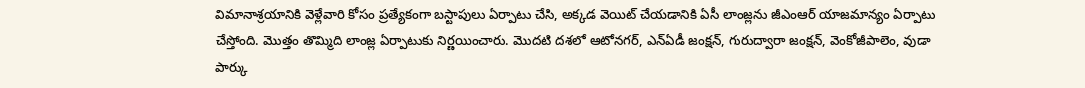విమానాశ్రయానికి వెళ్లేవారి కోసం ప్రత్యేకంగా బస్టాపులు ఏర్పాటు చేసి, అక్కడ వెయిట్ చేయడానికి ఏసీ లాంజ్లను జీఎంఆర్ యాజమాన్యం ఏర్పాటు చేస్తోంది. మొత్తం తొమ్మిది లాంజ్ల ఏర్పాటుకు నిర్ణయించారు. మొదటి దశలో ఆటోనగర్, ఎన్ఏడీ జంక్షన్, గురుద్వారా జంక్షన్, వెంకోజీపాలెం, వుడా పార్కు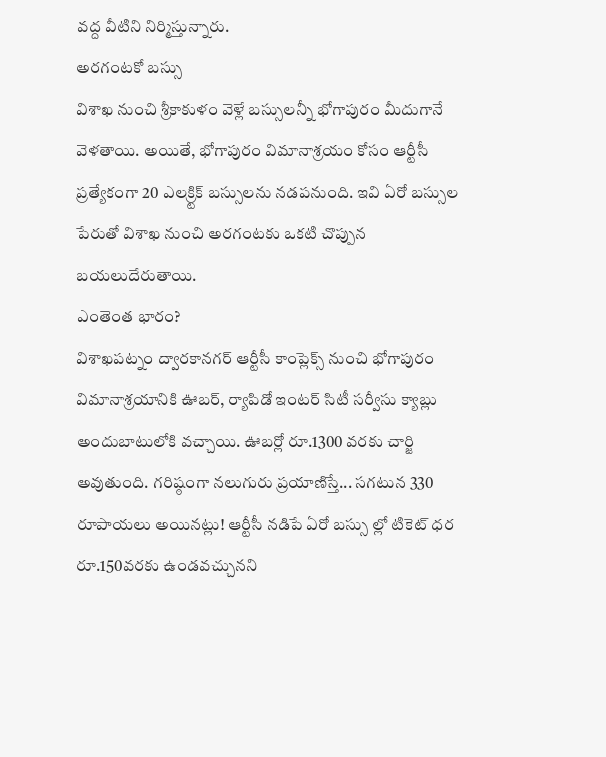వద్ద వీటిని నిర్మిస్తున్నారు.
అరగంటకో బస్సు
విశాఖ నుంచి శ్రీకాకుళం వెళ్లే బస్సులన్నీ భోగాపురం మీదుగానే వెళతాయి. అయితే, భోగాపురం విమానాశ్రయం కోసం ఆర్టీసీ ప్రత్యేకంగా 20 ఎలక్ర్టిక్ బస్సులను నడపనుంది. ఇవి ఏరో బస్సుల పేరుతో విశాఖ నుంచి అరగంటకు ఒకటి చొప్పున బయలుదేరుతాయి.
ఎంతెంత భారం?
విశాఖపట్నం ద్వారకానగర్ ఆర్టీసీ కాంప్లెక్స్ నుంచి భోగాపురం విమానాశ్రయానికి ఊబర్, ర్యాపిడో ఇంటర్ సిటీ సర్వీసు క్యాబ్లు అందుబాటులోకి వచ్చాయి. ఊబర్లో రూ.1300 వరకు చార్జి అవుతుంది. గరిష్ఠంగా నలుగురు ప్రయాణిస్తే... సగటున 330 రూపాయలు అయినట్లు! ఆర్టీసీ నడిపే ఏరో బస్సు ల్లో టికెట్ ధర రూ.150వరకు ఉండవచ్చునని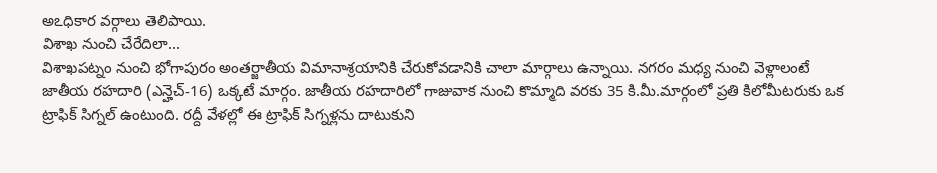అఽధికార వర్గాలు తెలిపాయి.
విశాఖ నుంచి చేరేదిలా...
విశాఖపట్నం నుంచి భోగాపురం అంతర్జాతీయ విమానాశ్రయానికి చేరుకోవడానికి చాలా మార్గాలు ఉన్నాయి. నగరం మధ్య నుంచి వెళ్లాలంటే జాతీయ రహదారి (ఎన్హెచ్-16) ఒక్కటే మార్గం. జాతీయ రహదారిలో గాజువాక నుంచి కొమ్మాది వరకు 35 కి.మీ.మార్గంలో ప్రతి కిలోమీటరుకు ఒక ట్రాఫిక్ సిగ్నల్ ఉంటుంది. రద్దీ వేళల్లో ఈ ట్రాఫిక్ సిగ్నళ్లను దాటుకుని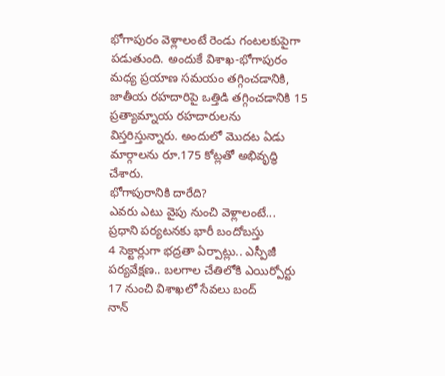భోగాపురం వెళ్లాలంటే రెండు గంటలకుపైగా పడుతుంది. అందుకే విశాఖ-భోగాపురం మధ్య ప్రయాణ సమయం తగ్గించడానికి, జాతీయ రహదారిపై ఒత్తిడి తగ్గించడానికి 15 ప్రత్యామ్నాయ రహదారులను విస్తరిస్తున్నారు. అందులో మొదట ఏడు మార్గాలను రూ.175 కోట్లతో అభివృద్ధి చేశారు.
భోగాపురానికి దారేది?
ఎవరు ఎటు వైపు నుంచి వెళ్లాలంటే...
ప్రధాని పర్యటనకు భారీ బందోబస్తు
4 సెక్టార్లుగా భద్రతా ఏర్పాట్లు.. ఎస్పీజీ
పర్యవేక్షణ.. బలగాల చేతిలోకి ఎయిర్పోర్టు
17 నుంచి విశాఖలో సేవలు బంద్
నాన్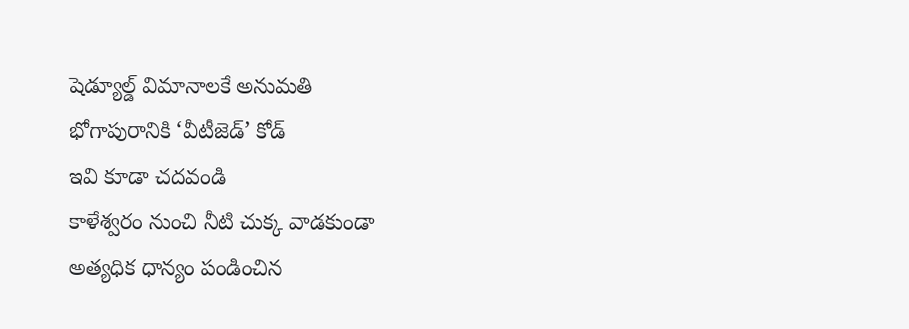షెడ్యూల్డ్ విమానాలకే అనుమతి
భోగాపురానికి ‘వీటీజెడ్’ కోడ్
ఇవి కూడా చదవండి
కాళేశ్వరం నుంచి నీటి చుక్క వాడకుండా అత్యధిక ధాన్యం పండించిన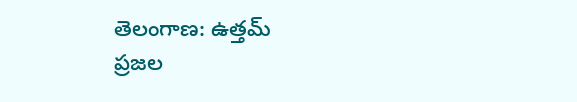తెలంగాణ: ఉత్తమ్
ప్రజల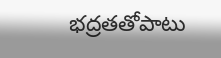భద్రతతోపాటు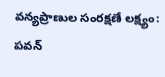వన్యప్రాణుల సంరక్షణే లక్ష్యం: పవన్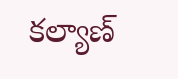కల్యాణ్